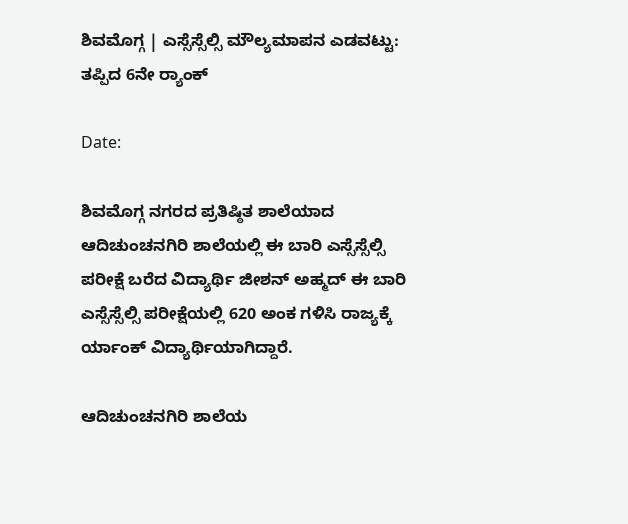ಶಿವಮೊಗ್ಗ | ಎಸ್ಸೆಸ್ಸೆಲ್ಸಿ ಮೌಲ್ಯಮಾಪನ ಎಡವಟ್ಟು: ತಪ್ಪಿದ 6ನೇ ರ‍್ಯಾಂಕ್

Date:

ಶಿವಮೊಗ್ಗ ನಗರದ ಪ್ರತಿಷ್ಠಿತ ಶಾಲೆಯಾದ ಆದಿಚುಂಚನಗಿರಿ ಶಾಲೆಯಲ್ಲಿ ಈ ಬಾರಿ ಎಸ್ಸೆಸ್ಸೆಲ್ಸಿ ಪರೀಕ್ಷೆ ಬರೆದ ವಿದ್ಯಾರ್ಥಿ ಜೀಶನ್ ಅಹ್ಮದ್ ಈ ಬಾರಿ ಎಸ್ಸೆಸ್ಸೆಲ್ಸಿ ಪರೀಕ್ಷೆಯಲ್ಲಿ 620 ಅಂಕ ಗಳಿಸಿ ರಾಜ್ಯಕ್ಕೆ ರ್ಯಾಂಕ್ ವಿದ್ಯಾರ್ಥಿಯಾಗಿದ್ದಾರೆ.

ಆದಿಚುಂಚನಗಿರಿ ಶಾಲೆಯ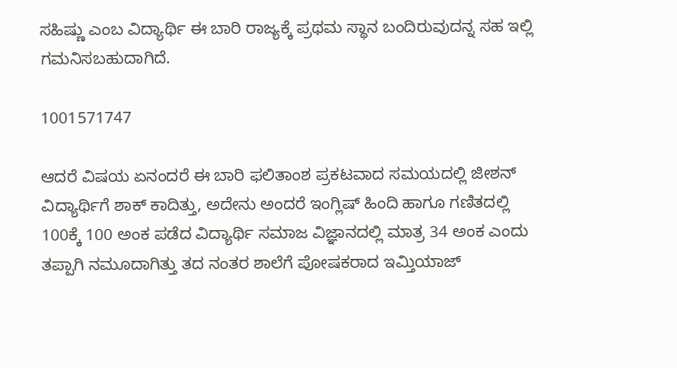ಸಹಿಷ್ಣು ಎಂಬ ವಿದ್ಯಾರ್ಥಿ ಈ ಬಾರಿ ರಾಜ್ಯಕ್ಕೆ ಪ್ರಥಮ ಸ್ಥಾನ ಬಂದಿರುವುದನ್ನ ಸಹ ಇಲ್ಲಿ ಗಮನಿಸಬಹುದಾಗಿದೆ.

1001571747

ಆದರೆ ವಿಷಯ ಏನಂದರೆ ಈ ಬಾರಿ ಫಲಿತಾಂಶ ಪ್ರಕಟವಾದ ಸಮಯದಲ್ಲಿ ಜೀಶನ್ ವಿದ್ಯಾರ್ಥಿಗೆ ಶಾಕ್ ಕಾದಿತ್ತು, ಅದೇನು ಅಂದರೆ ಇಂಗ್ಲಿಷ್ ಹಿಂದಿ ಹಾಗೂ ಗಣಿತದಲ್ಲಿ 100ಕ್ಕೆ 100 ಅಂಕ ಪಡೆದ ವಿದ್ಯಾರ್ಥಿ ಸಮಾಜ ವಿಜ್ಞಾನದಲ್ಲಿ ಮಾತ್ರ 34 ಅಂಕ ಎಂದು ತಪ್ಪಾಗಿ ನಮೂದಾಗಿತ್ತು ತದ ನಂತರ ಶಾಲೆಗೆ ಪೋಷಕರಾದ ಇಮ್ತಿಯಾಜ್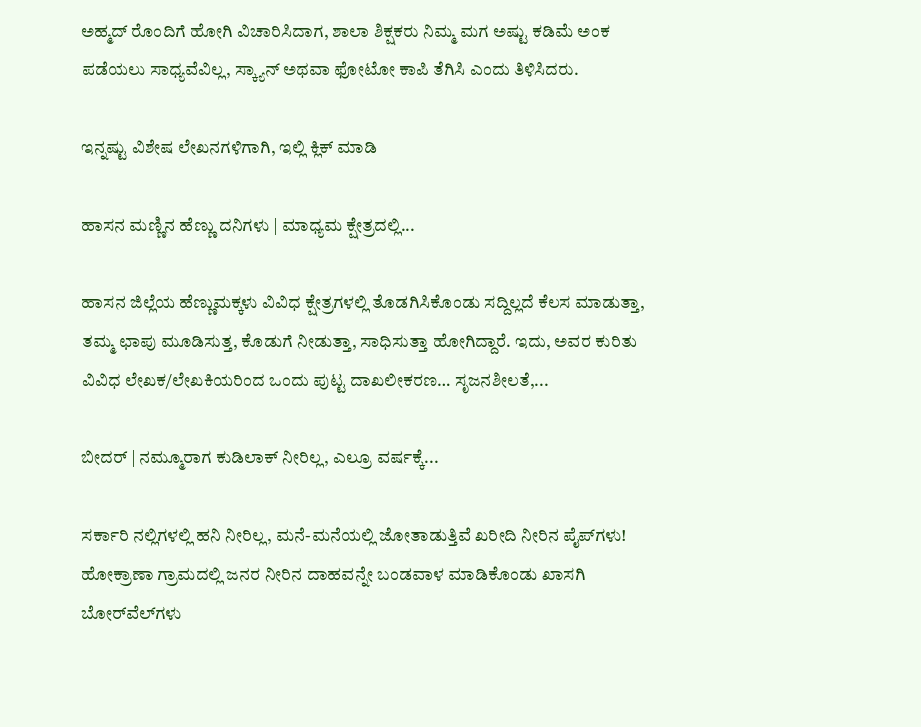ಅಹ್ಮದ್ ರೊಂದಿಗೆ ಹೋಗಿ ವಿಚಾರಿಸಿದಾಗ, ಶಾಲಾ ಶಿಕ್ಷಕರು ನಿಮ್ಮ ಮಗ ಅಷ್ಟು ಕಡಿಮೆ ಅಂಕ ಪಡೆಯಲು ಸಾಧ್ಯವೆವಿಲ್ಲ, ಸ್ಕ್ಯಾನ್ ಅಥವಾ ಫೋಟೋ ಕಾಪಿ ತೆಗಿಸಿ ಎಂದು ತಿಳಿಸಿದರು.

ಇನ್ನಷ್ಟು ವಿಶೇಷ ಲೇಖನಗಳಿಗಾಗಿ, ಇಲ್ಲಿ ಕ್ಲಿಕ್ ಮಾಡಿ

ಹಾಸನ ಮಣ್ಣಿನ ಹೆಣ್ಣು ದನಿಗಳು | ಮಾಧ್ಯಮ ಕ್ಷೇತ್ರದಲ್ಲಿ...

ಹಾಸನ ಜಿಲ್ಲೆಯ ಹೆಣ್ಣುಮಕ್ಕಳು ವಿವಿಧ ಕ್ಷೇತ್ರಗಳಲ್ಲಿ ತೊಡಗಿಸಿಕೊಂಡು ಸದ್ದಿಲ್ಲದೆ ಕೆಲಸ ಮಾಡುತ್ತಾ, ತಮ್ಮ ಛಾಪು ಮೂಡಿಸುತ್ತ, ಕೊಡುಗೆ ನೀಡುತ್ತಾ, ಸಾಧಿಸುತ್ತಾ ಹೋಗಿದ್ದಾರೆ. ಇದು, ಅವರ ಕುರಿತು ವಿವಿಧ ಲೇಖಕ/ಲೇಖಕಿಯರಿಂದ ಒಂದು ಪುಟ್ಟ ದಾಖಲೀಕರಣ… ಸೃಜನಶೀಲತೆ,...

ಬೀದರ್ | ನಮ್ಮೂರಾಗ ಕುಡಿಲಾಕ್ ನೀರಿಲ್ಲ, ಎಲ್ರೂ ವರ್ಷಕ್ಕೆ...

ಸರ್ಕಾರಿ ನಲ್ಲಿಗಳಲ್ಲಿ ಹನಿ ನೀರಿಲ್ಲ, ಮನೆ-ಮನೆಯಲ್ಲಿ ಜೋತಾಡುತ್ತಿವೆ ಖರೀದಿ ನೀರಿನ ಪೈಪ್‌ಗಳು! ಹೋಕ್ರಾಣಾ ಗ್ರಾಮದಲ್ಲಿ ಜನರ ನೀರಿನ ದಾಹವನ್ನೇ ಬಂಡವಾಳ ಮಾಡಿಕೊಂಡು ಖಾಸಗಿ ಬೋರ್‌ವೆಲ್‌ಗಳು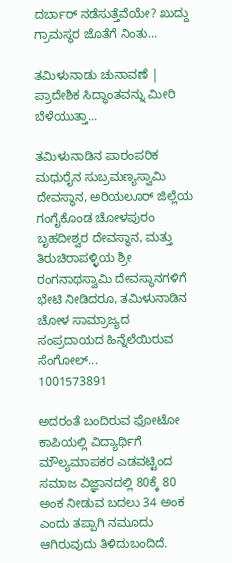ದರ್ಬಾರ್‌ ನಡೆಸುತ್ತೆವೆಯೇ? ಖುದ್ದು ಗ್ರಾಮಸ್ಥರ ಜೊತೆಗೆ ನಿಂತು...

ತಮಿಳುನಾಡು ಚುನಾವಣೆ | ಪ್ರಾದೇಶಿಕ ಸಿದ್ಧಾಂತವನ್ನು ಮೀರಿ ಬೆಳೆಯುತ್ತಾ...

ತಮಿಳುನಾಡಿನ ಪಾರಂಪರಿಕ ಮಧುರೈನ ಸುಬ್ರಮಣ್ಯಸ್ವಾಮಿ ದೇವಸ್ಥಾನ, ಅರಿಯಲೂರ್ ಜಿಲ್ಲೆಯ ಗಂಗೈಕೊಂಡ ಚೋಳಪುರಂ ಬೃಹದೀಶ್ವರ ದೇವಸ್ಥಾನ, ಮತ್ತು ತಿರುಚಿರಾಪಳ್ಳಿಯ ಶ್ರೀ ರಂಗನಾಥಸ್ವಾಮಿ ದೇವಸ್ಥಾನಗಳಿಗೆ ಭೇಟಿ ನೀಡಿದರೂ, ತಮಿಳುನಾಡಿನ ಚೋಳ ಸಾಮ್ರಾಜ್ಯದ ಸಂಪ್ರದಾಯದ ಹಿನ್ನೆಲೆಯಿರುವ ಸೆಂಗೋಲ್...
1001573891

ಅದರಂತೆ ಬಂದಿರುವ ಫೋಟೋ ಕಾಪಿಯಲ್ಲಿ ವಿದ್ಯಾರ್ಥಿಗೆ ಮೌಲ್ಯಮಾಪಕರ ಎಡವಟ್ಟಿಂದ ಸಮಾಜ ವಿಜ್ಞಾನದಲ್ಲಿ 80ಕ್ಕೆ 80 ಅಂಕ ನೀಡುವ ಬದಲು 34 ಅಂಕ ಎಂದು ತಪ್ಪಾಗಿ ನಮೂದು ಆಗಿರುವುದು ತಿಳಿದುಬಂದಿದೆ.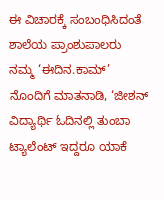ಈ ವಿಚಾರಕ್ಕೆ ಸಂಬಂಧಿಸಿದಂತೆ ಶಾಲೆಯ ಪ್ರಾಂಶುಪಾಲರು ನಮ್ಮ ‘ಈದಿನ.ಕಾಮ್’ ನೊಂದಿಗೆ ಮಾತನಾಡಿ, ‘ಜೀಶನ್ ವಿದ್ಯಾರ್ಥಿ ಓದಿನಲ್ಲಿ ತುಂಬಾ ಟ್ಯಾಲೆಂಟ್ ಇದ್ದರೂ ಯಾಕೆ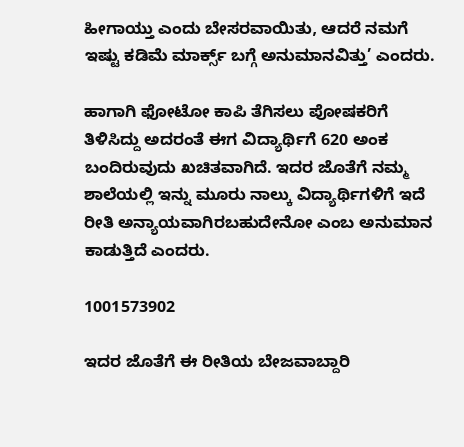ಹೀಗಾಯ್ತು ಎಂದು ಬೇಸರವಾಯಿತು, ಆದರೆ ನಮಗೆ ಇಷ್ಟು ಕಡಿಮೆ ಮಾರ್ಕ್ಸ್ ಬಗ್ಗೆ ಅನುಮಾನವಿತ್ತು’ ಎಂದರು.

ಹಾಗಾಗಿ ಫೋಟೋ ಕಾಪಿ ತೆಗಿಸಲು ಪೋಷಕರಿಗೆ ತಿಳಿಸಿದ್ದು ಅದರಂತೆ ಈಗ ವಿದ್ಯಾರ್ಥಿಗೆ 620 ಅಂಕ ಬಂದಿರುವುದು ಖಚಿತವಾಗಿದೆ. ಇದರ ಜೊತೆಗೆ ನಮ್ಮ ಶಾಲೆಯಲ್ಲಿ ಇನ್ನು ಮೂರು ನಾಲ್ಕು ವಿದ್ಯಾರ್ಥಿಗಳಿಗೆ ಇದೆ ರೀತಿ ಅನ್ಯಾಯವಾಗಿರಬಹುದೇನೋ ಎಂಬ ಅನುಮಾನ ಕಾಡುತ್ತಿದೆ ಎಂದರು.

1001573902

ಇದರ ಜೊತೆಗೆ ಈ ರೀತಿಯ ಬೇಜವಾಬ್ದಾರಿ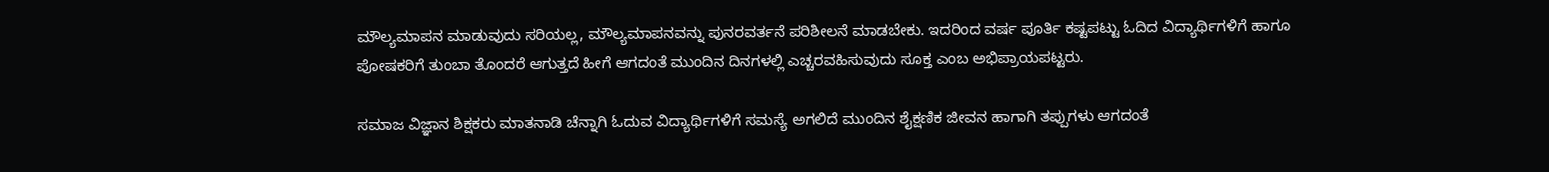ಮೌಲ್ಯಮಾಪನ ಮಾಡುವುದು ಸರಿಯಲ್ಲ, ಮೌಲ್ಯಮಾಪನವನ್ನು ಪುನರವರ್ತನೆ ಪರಿಶೀಲನೆ ಮಾಡಬೇಕು. ಇದರಿಂದ ವರ್ಷ ಪೂರ್ತಿ ಕಷ್ಟಪಟ್ಟು ಓದಿದ ವಿದ್ಯಾರ್ಥಿಗಳಿಗೆ ಹಾಗೂ ಪೋಷಕರಿಗೆ ತುಂಬಾ ತೊಂದರೆ ಆಗುತ್ತದೆ ಹೀಗೆ ಆಗದಂತೆ ಮುಂದಿನ ದಿನಗಳಲ್ಲಿ ಎಚ್ಚರವಹಿಸುವುದು ಸೂಕ್ತ ಎಂಬ ಅಭಿಪ್ರಾಯಪಟ್ಟರು.

ಸಮಾಜ ವಿಜ್ಞಾನ ಶಿಕ್ಷಕರು ಮಾತನಾಡಿ ಚೆನ್ನಾಗಿ ಓದುವ ವಿದ್ಯಾರ್ಥಿಗಳಿಗೆ ಸಮಸ್ಯೆ ಅಗಲಿದೆ ಮುಂದಿನ ಶೈಕ್ಷಣಿಕ ಜೀವನ ಹಾಗಾಗಿ ತಪ್ಪುಗಳು ಆಗದಂತೆ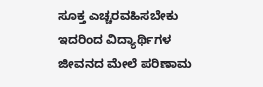ಸೂಕ್ತ ಎಚ್ಚರವಹಿಸಬೇಕು ಇದರಿಂದ ವಿದ್ಯಾರ್ಥಿಗಳ ಜೀವನದ ಮೇಲೆ ಪರಿಣಾಮ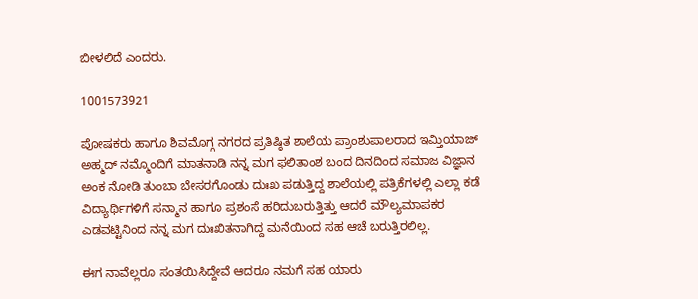ಬೀಳಲಿದೆ ಎಂದರು.

1001573921

ಪೋಷಕರು ಹಾಗೂ ಶಿವಮೊಗ್ಗ ನಗರದ ಪ್ರತಿಷ್ಠಿತ ಶಾಲೆಯ ಪ್ರಾಂಶುಪಾಲರಾದ ಇಮ್ತಿಯಾಜ್ ಅಹ್ಮದ್ ನಮ್ಮೊಂದಿಗೆ ಮಾತನಾಡಿ ನನ್ನ ಮಗ ಫಲಿತಾಂಶ ಬಂದ ದಿನದಿಂದ ಸಮಾಜ ವಿಜ್ಞಾನ ಅಂಕ ನೋಡಿ ತುಂಬಾ ಬೇಸರಗೊಂಡು ದುಃಖ ಪಡುತ್ತಿದ್ದ ಶಾಲೆಯಲ್ಲಿ ಪತ್ರಿಕೆಗಳಲ್ಲಿ ಎಲ್ಲಾ ಕಡೆ ವಿದ್ಯಾರ್ಥಿಗಳಿಗೆ ಸನ್ಮಾನ ಹಾಗೂ ಪ್ರಶಂಸೆ ಹರಿದುಬರುತ್ತಿತ್ತು ಆದರೆ ಮೌಲ್ಯಮಾಪಕರ ಎಡವಟ್ಟಿನಿಂದ ನನ್ನ ಮಗ ದುಃಖಿತನಾಗಿದ್ದ ಮನೆಯಿಂದ ಸಹ ಆಚೆ ಬರುತ್ತಿರಲಿಲ್ಲ.

ಈಗ ನಾವೆಲ್ಲರೂ ಸಂತಯಿಸಿದ್ದೇವೆ ಆದರೂ ನಮಗೆ ಸಹ ಯಾರು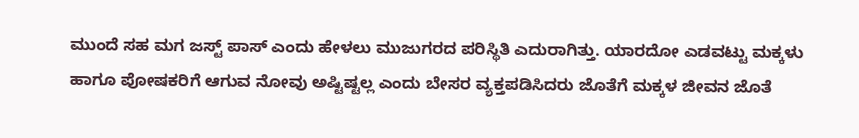ಮುಂದೆ ಸಹ ಮಗ ಜಸ್ಟ್ ಪಾಸ್ ಎಂದು ಹೇಳಲು ಮುಜುಗರದ ಪರಿಸ್ಥಿತಿ ಎದುರಾಗಿತ್ತು. ಯಾರದೋ ಎಡವಟ್ಟು ಮಕ್ಕಳು ಹಾಗೂ ಪೋಷಕರಿಗೆ ಆಗುವ ನೋವು ಅಷ್ಟಿಷ್ಟಲ್ಲ ಎಂದು ಬೇಸರ ವ್ಯಕ್ತಪಡಿಸಿದರು ಜೊತೆಗೆ ಮಕ್ಕಳ ಜೀವನ ಜೊತೆ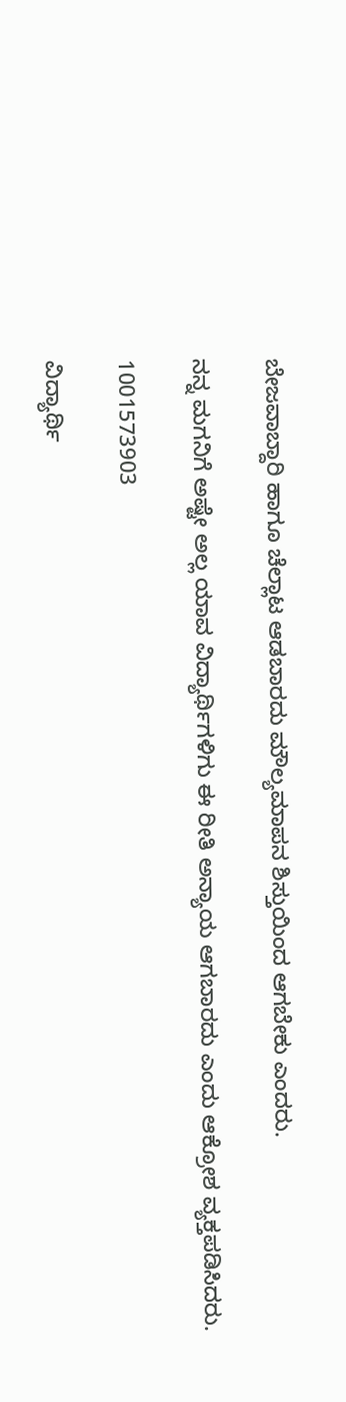ಬೇಜವಾಬ್ದಾರಿ ಹಾಗೂ ಚೆಲ್ಲಾಟ ಆಡಬಾರದು ಮೌಲ್ಯಮಾಪನ ಶಿಸ್ತುಯಿಂದ ಆಗಬೇಕು ಎಂದರು.

ನನ್ನ ಮಗನಿಗೆ ಅಷ್ಟೇ ಅಲ್ಲ ಯಾವ ವಿದ್ಯಾರ್ಥಿಗಳಿಗು ಈ ರೀತಿ ಅನ್ಯಾಯ ಆಗಬಾರದು ಎಂದು ಆಕ್ರೋಶ ವ್ಯಕ್ತಪಡಿಸಿದರು.

1001573903

ವಿದ್ಯಾರ್ಥಿ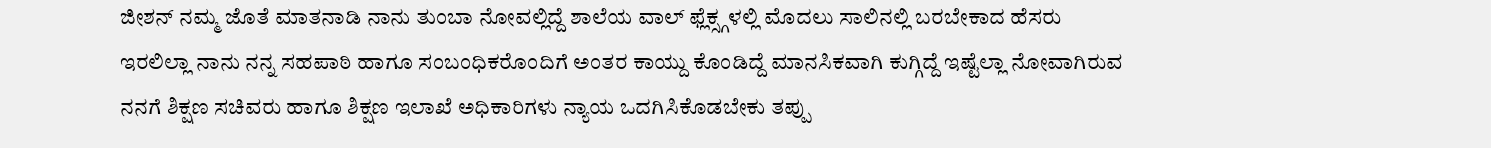ಜೀಶನ್ ನಮ್ಮ ಜೊತೆ ಮಾತನಾಡಿ ನಾನು ತುಂಬಾ ನೋವಲ್ಲಿದ್ದೆ ಶಾಲೆಯ ವಾಲ್ ಫ್ಲೆಕ್ಸ್ಗಳಲ್ಲಿ ಮೊದಲು ಸಾಲಿನಲ್ಲಿ ಬರಬೇಕಾದ ಹೆಸರು ಇರಲಿಲ್ಲಾ ನಾನು ನನ್ನ ಸಹಪಾಠಿ ಹಾಗೂ ಸಂಬಂಧಿಕರೊಂದಿಗೆ ಅಂತರ ಕಾಯ್ದು ಕೊಂಡಿದ್ದೆ ಮಾನಸಿಕವಾಗಿ ಕುಗ್ಗಿದ್ದೆ ಇಷ್ಟೆಲ್ಲಾ ನೋವಾಗಿರುವ ನನಗೆ ಶಿಕ್ಷಣ ಸಚಿವರು ಹಾಗೂ ಶಿಕ್ಷಣ ಇಲಾಖೆ ಅಧಿಕಾರಿಗಳು ನ್ಯಾಯ ಒದಗಿಸಿಕೊಡಬೇಕು ತಪ್ಪು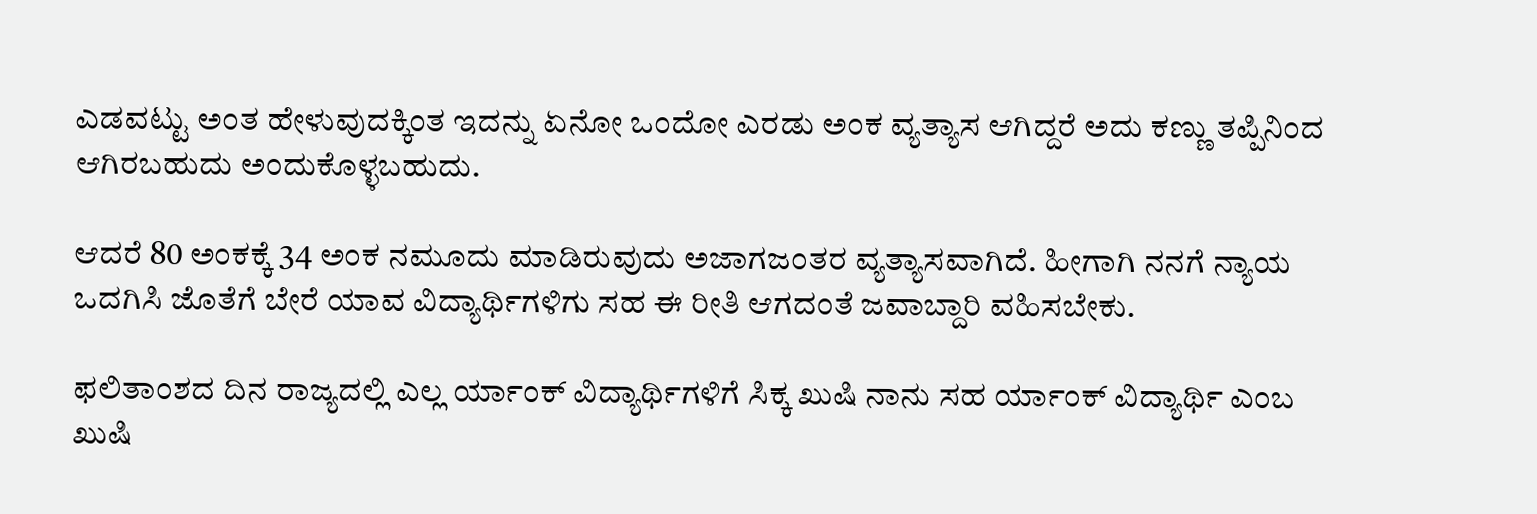ಎಡವಟ್ಟು ಅಂತ ಹೇಳುವುದಕ್ಕಿಂತ ಇದನ್ನು ಏನೋ ಒಂದೋ ಎರಡು ಅಂಕ ವ್ಯತ್ಯಾಸ ಆಗಿದ್ದರೆ ಅದು ಕಣ್ಣು ತಪ್ಪಿನಿಂದ ಆಗಿರಬಹುದು ಅಂದುಕೊಳ್ಳಬಹುದು.

ಆದರೆ 80 ಅಂಕಕ್ಕೆ 34 ಅಂಕ ನಮೂದು ಮಾಡಿರುವುದು ಅಜಾಗಜಂತರ ವ್ಯತ್ಯಾಸವಾಗಿದೆ. ಹೀಗಾಗಿ ನನಗೆ ನ್ಯಾಯ ಒದಗಿಸಿ ಜೊತೆಗೆ ಬೇರೆ ಯಾವ ವಿದ್ಯಾರ್ಥಿಗಳಿಗು ಸಹ ಈ ರೀತಿ ಆಗದಂತೆ ಜವಾಬ್ದಾರಿ ವಹಿಸಬೇಕು.

ಫಲಿತಾಂಶದ ದಿನ ರಾಜ್ಯದಲ್ಲಿ ಎಲ್ಲ ರ್ಯಾಂಕ್ ವಿದ್ಯಾರ್ಥಿಗಳಿಗೆ ಸಿಕ್ಕ ಖುಷಿ ನಾನು ಸಹ ರ್ಯಾಂಕ್ ವಿದ್ಯಾರ್ಥಿ ಎಂಬ ಖುಷಿ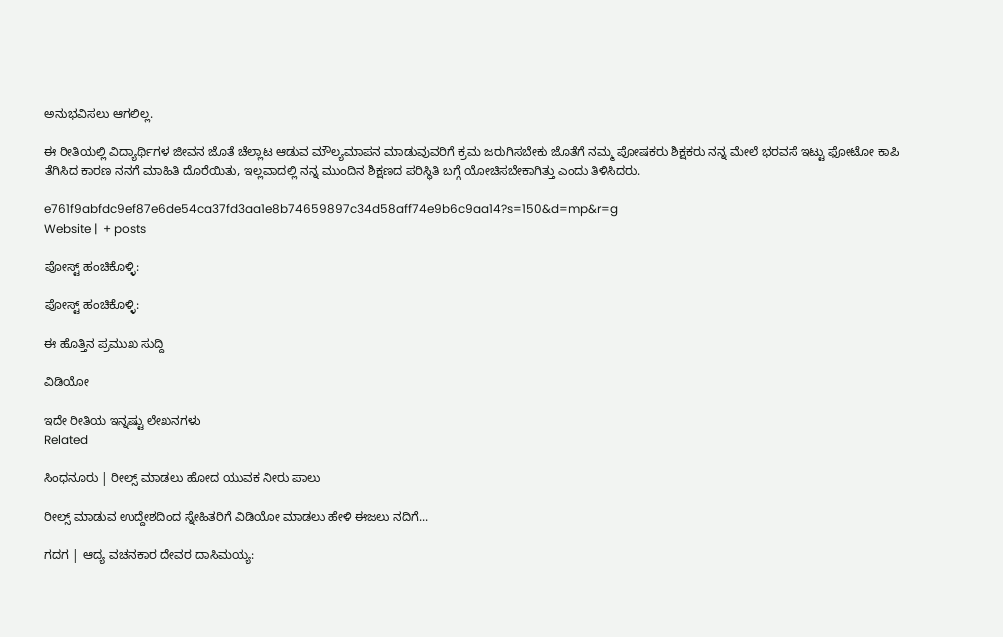ಅನುಭವಿಸಲು ಆಗಲಿಲ್ಲ.

ಈ ರೀತಿಯಲ್ಲಿ ವಿದ್ಯಾರ್ಥಿಗಳ ಜೀವನ ಜೊತೆ ಚೆಲ್ಲಾಟ ಆಡುವ ಮೌಲ್ಯಮಾಪನ ಮಾಡುವುವರಿಗೆ ಕ್ರಮ ಜರುಗಿಸಬೇಕು ಜೊತೆಗೆ ನಮ್ಮ ಪೋಷಕರು ಶಿಕ್ಷಕರು ನನ್ನ ಮೇಲೆ ಭರವಸೆ ಇಟ್ಟು ಫೋಟೋ ಕಾಪಿ ತೆಗಿಸಿದ ಕಾರಣ ನನಗೆ ಮಾಹಿತಿ ದೊರೆಯಿತು, ಇಲ್ಲವಾದಲ್ಲಿ ನನ್ನ ಮುಂದಿನ ಶಿಕ್ಷಣದ ಪರಿಸ್ಥಿತಿ ಬಗ್ಗೆ ಯೋಚಿಸಬೇಕಾಗಿತ್ತು ಎಂದು ತಿಳಿಸಿದರು.

e761f9abfdc9ef87e6de54ca37fd3aa1e8b74659897c34d58aff74e9b6c9aa14?s=150&d=mp&r=g
Website |  + posts

ಪೋಸ್ಟ್ ಹಂಚಿಕೊಳ್ಳಿ:

ಪೋಸ್ಟ್ ಹಂಚಿಕೊಳ್ಳಿ:

ಈ ಹೊತ್ತಿನ ಪ್ರಮುಖ ಸುದ್ದಿ

ವಿಡಿಯೋ

ಇದೇ ರೀತಿಯ ಇನ್ನಷ್ಟು ಲೇಖನಗಳು
Related

ಸಿಂಧನೂರು | ರೀಲ್ಸ್ ಮಾಡಲು ಹೋದ ಯುವಕ ನೀರು ಪಾಲು

ರೀಲ್ಸ್ ಮಾಡುವ ಉದ್ದೇಶದಿಂದ ಸ್ನೇಹಿತರಿಗೆ ವಿಡಿಯೋ ಮಾಡಲು ಹೇಳಿ ಈಜಲು ನದಿಗೆ...

ಗದಗ | ಆದ್ಯ ವಚನಕಾರ ದೇವರ ದಾಸಿಮಯ್ಯ: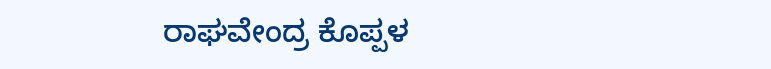ರಾಘವೇಂದ್ರ ಕೊಪ್ಪಳ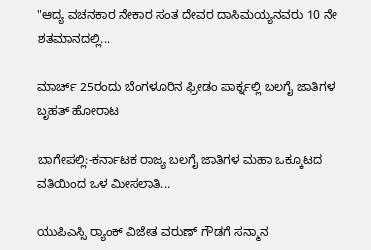"ಆದ್ಯ ವಚನಕಾರ ನೇಕಾರ ಸಂತ ದೇವರ ದಾಸಿಮಯ್ಯನವರು 10 ನೇ ಶತಮಾನದಲ್ಲಿ...

ಮಾರ್ಚ್ 25ರಂದು ಬೆಂಗಳೂರಿನ ಫ್ರೀಡಂ ಪಾರ್ಕ್ನಲ್ಲಿ ಬಲಗೈ ಜಾತಿಗಳ ಬೃಹತ್ ಹೋರಾಟ

ಬಾಗೇಪಲ್ಲಿ:-ಕರ್ನಾಟಕ ರಾಜ್ಯ ಬಲಗೈ ಜಾತಿಗಳ ಮಹಾ ಒಕ್ಕೂಟದ ವತಿಯಿಂದ ಒಳ ಮೀಸಲಾತಿ...

ಯುಪಿಎಸ್ಸಿ ರ‍್ಯಾಂಕ್‌ ವಿಜೇತ ವರುಣ್ ಗೌಡಗೆ ಸನ್ಮಾನ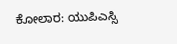ಕೋಲಾರ: ಯುಪಿಎಸ್ಸಿ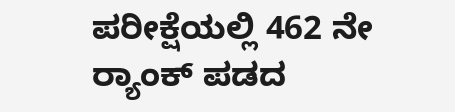ಪರೀಕ್ಷೆಯಲ್ಲಿ 462 ನೇ ರ‍್ಯಾಂಕ್‌ ಪಡದ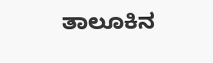ತಾಲೂಕಿನ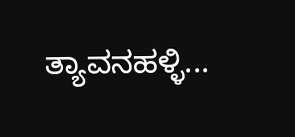ತ್ಯಾವನಹಳ್ಳಿ...